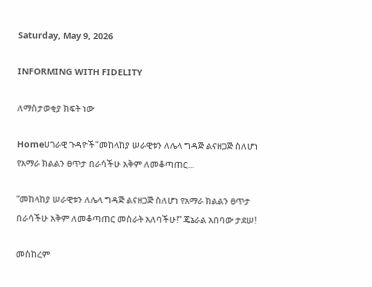Saturday, May 9, 2026

INFORMING WITH FIDELITY

ለማስታወቂያ ክፍት ነው

Homeሀገራዊ ጉዳዮች"መከላከያ ሠራዊቱን ለሌላ ግዳጅ ልናዘጋጅ ስለሆነ የአማራ ክልልን ፀጥታ በራሳችሁ አቅም ለመቆጣጠር...

“መከላከያ ሠራዊቱን ለሌላ ግዳጅ ልናዘጋጅ ስለሆነ የአማራ ክልልን ፀጥታ በራሳችሁ አቅም ለመቆጣጠር መስራት አለባችሁ!” ጄኔራል አበባው ታደሠ!

መስከረም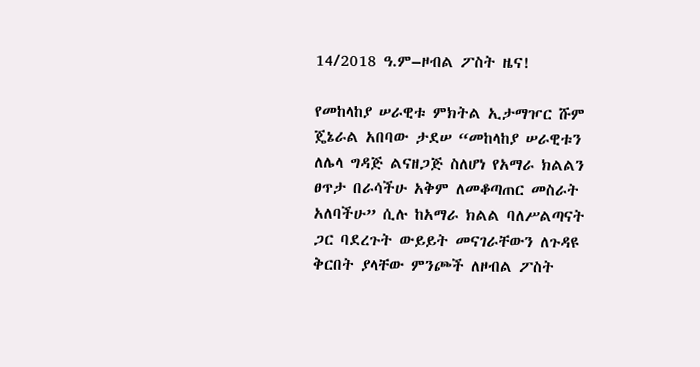14/2018 ዓ.ም–ዞብል ፖስት ዜና!

የመከላከያ ሠራዊቱ ምክትል ኢታማዦር ሹም ጄኔራል አበባው ታደሠ “መከላከያ ሠራዊቱን ለሌላ ግዳጅ ልናዘጋጅ ስለሆነ የአማራ ክልልን ፀጥታ በራሳችሁ አቅም ለመቆጣጠር መስራት አለባችሁ” ሲሉ ከአማራ ክልል ባለሥልጣናት ጋር ባደረጉት ውይይት መናገራቸውን ለጉዳዩ ቅርበት ያላቸው ምንጮች ለዞብል ፖስት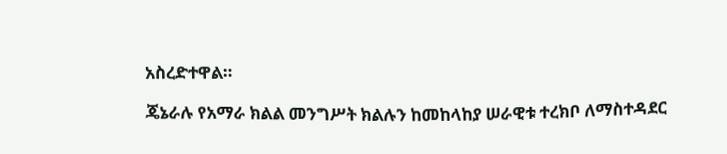አስረድተዋል።

ጄኔራሉ የአማራ ክልል መንግሥት ክልሉን ከመከላከያ ሠራዊቱ ተረክቦ ለማስተዳደር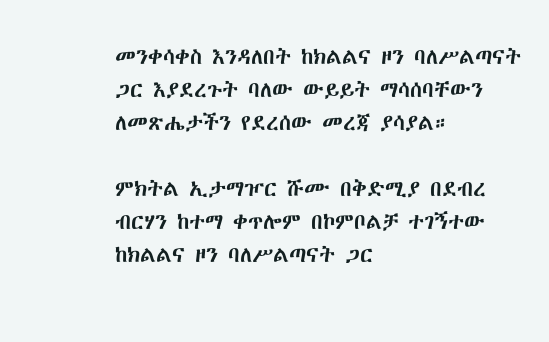መንቀሳቀስ እንዳለበት ከክልልና ዞን ባለሥልጣናት ጋር እያደረጉት ባለው ውይይት ማሳሰባቸውን ለመጽሔታችን የደረሰው መረጃ ያሳያል።

ምክትል ኢታማዦር ሹሙ በቅድሚያ በደብረ ብርሃን ከተማ ቀጥሎም በኮምቦልቻ ተገኝተው ከክልልና ዞን ባለሥልጣናት ጋር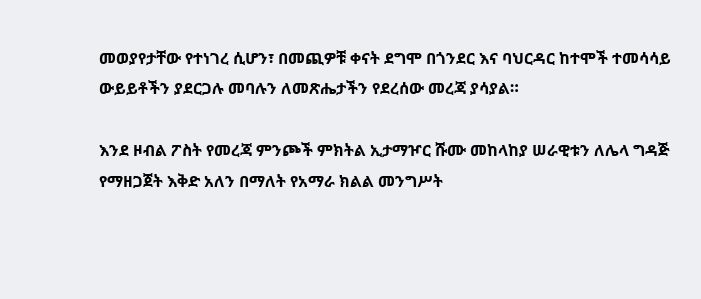መወያየታቸው የተነገረ ሲሆን፣ በመጪዎቹ ቀናት ደግሞ በጎንደር እና ባህርዳር ከተሞች ተመሳሳይ ውይይቶችን ያደርጋሉ መባሉን ለመጽሔታችን የደረሰው መረጃ ያሳያል።

እንደ ዞብል ፖስት የመረጃ ምንጮች ምክትል ኢታማዦር ሹሙ መከላከያ ሠራዊቱን ለሌላ ግዳጅ የማዘጋጀት እቅድ አለን በማለት የአማራ ክልል መንግሥት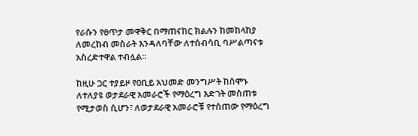የራሱን የፀጥታ መዋቅር በማጠናከር ክልሉን ከመከላከያ ለመረከብ መስራት እንዳለባቸው ለተሰብሳቢ ባሥልጣናቱ አስረድተዋል ተብሏል።

ከዚሁ ጋር ተያይዞ የዐቢይ አህመድ መንግሥት ከሰሞኑ ለተለያዩ ወታደራዊ አመራሮች የማዕረግ እድገት መስጠቱ የሚታወስ ሲሆን፣ ለወታደራዊ አመራሮቹ የተሰጠው የማዕረግ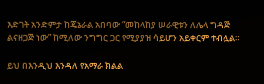እድገት አንድምታ ከጄኔራል አበባው “መከላከያ ሠራዊቱን ለሌላ ግዳጅ ልናዘጋጅ ነው” ከሚለው ንግግር ጋር የሚያያዝ ሳይሆን አይቀርም ተብሏል።

ይህ በእንዲህ እንዳለ የአማራ ክልል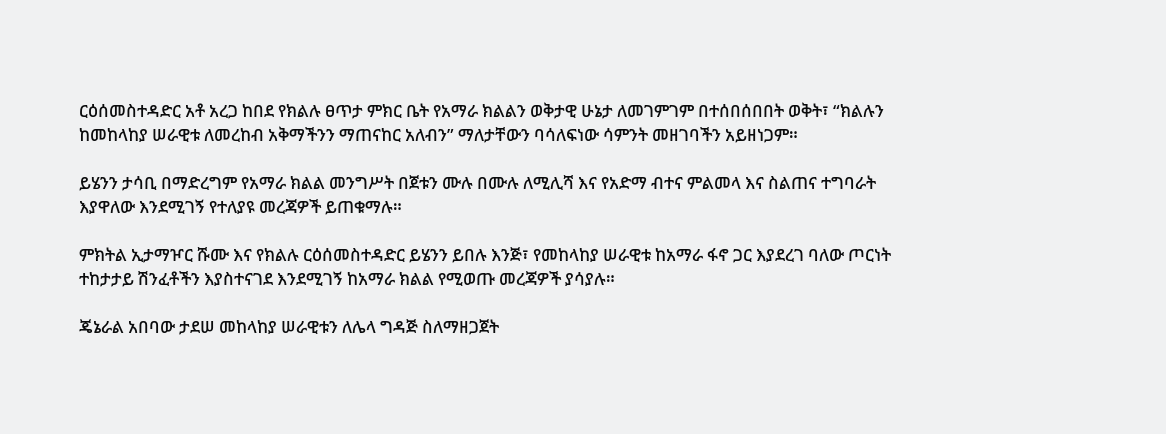ርዕሰመስተዳድር አቶ አረጋ ከበደ የክልሉ ፀጥታ ምክር ቤት የአማራ ክልልን ወቅታዊ ሁኔታ ለመገምገም በተሰበሰበበት ወቅት፣ “ክልሉን ከመከላከያ ሠራዊቱ ለመረከብ አቅማችንን ማጠናከር አለብን” ማለታቸውን ባሳለፍነው ሳምንት መዘገባችን አይዘነጋም።

ይሄንን ታሳቢ በማድረግም የአማራ ክልል መንግሥት በጀቱን ሙሉ በሙሉ ለሚሊሻ እና የአድማ ብተና ምልመላ እና ስልጠና ተግባራት እያዋለው እንደሚገኝ የተለያዩ መረጃዎች ይጠቁማሉ።

ምክትል ኢታማዦር ሹሙ እና የክልሉ ርዕሰመስተዳድር ይሄንን ይበሉ እንጅ፣ የመከላከያ ሠራዊቱ ከአማራ ፋኖ ጋር እያደረገ ባለው ጦርነት ተከታታይ ሽንፈቶችን እያስተናገደ እንደሚገኝ ከአማራ ክልል የሚወጡ መረጃዎች ያሳያሉ።

ጄኔራል አበባው ታደሠ መከላከያ ሠራዊቱን ለሌላ ግዳጅ ስለማዘጋጀት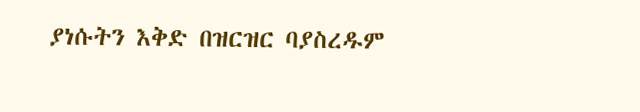ያነሱትን እቅድ በዝርዝር ባያስረዱም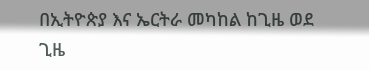በኢትዮጵያ እና ኤርትራ መካከል ከጊዜ ወደ ጊዜ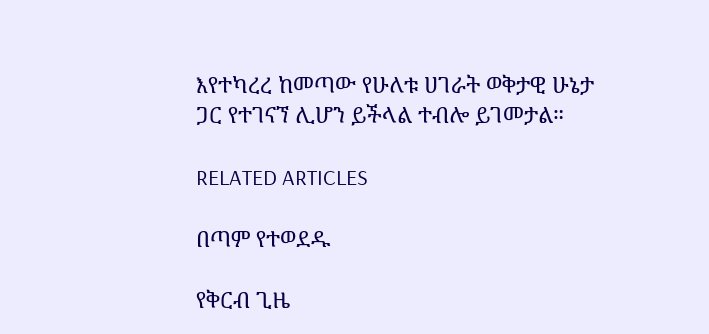እየተካረረ ከመጣው የሁለቱ ሀገራት ወቅታዊ ሁኔታ ጋር የተገናኘ ሊሆን ይችላል ተብሎ ይገመታል።

RELATED ARTICLES

በጣም የተወደዱ

የቅርብ ጊዜ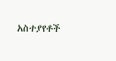አስተያየቶች